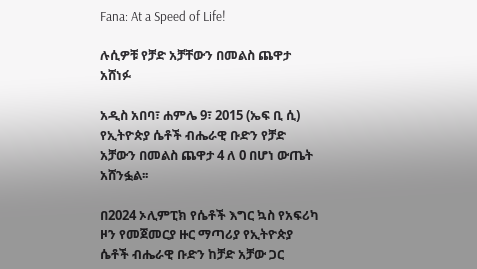Fana: At a Speed of Life!

ሉሲዎቹ የቻድ አቻቸውን በመልስ ጨዋታ አሸነፉ

አዲስ አበባ፣ ሐምሌ 9፣ 2015 (ኤፍ ቢ ሲ) የኢትዮጵያ ሴቶች ብሔራዊ ቡድን የቻድ አቻውን በመልስ ጨዋታ 4 ለ 0 በሆነ ውጤት አሸንፏል፡፡

በ2024 ኦሊምፒክ የሴቶች እግር ኳስ የአፍሪካ ዞን የመጀመርያ ዙር ማጣሪያ የኢትዮጵያ ሴቶች ብሔራዊ ቡድን ከቻድ አቻው ጋር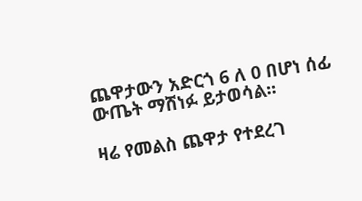ጨዋታውን አድርጎ 6 ለ 0 በሆነ ሰፊ ውጤት ማሸነፉ ይታወሳል፡፡

ዛሬ የመልስ ጨዋታ የተደረገ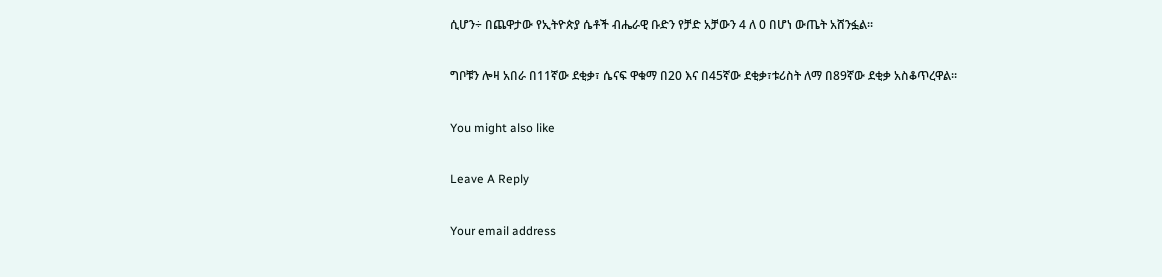ሲሆን÷ በጨዋታው የኢትዮጵያ ሴቶች ብሔራዊ ቡድን የቻድ አቻውን 4 ለ 0 በሆነ ውጤት አሸንፏል፡፡

ግቦቹን ሎዛ አበራ በ11ኛው ደቂቃ፣ ሴናፍ ዋቁማ በ20 እና በ45ኛው ደቂቃ፣ቱሪስት ለማ በ89ኛው ደቂቃ አስቆጥረዋል፡፡

You might also like

Leave A Reply

Your email address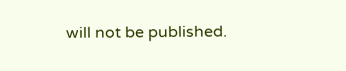will not be published.